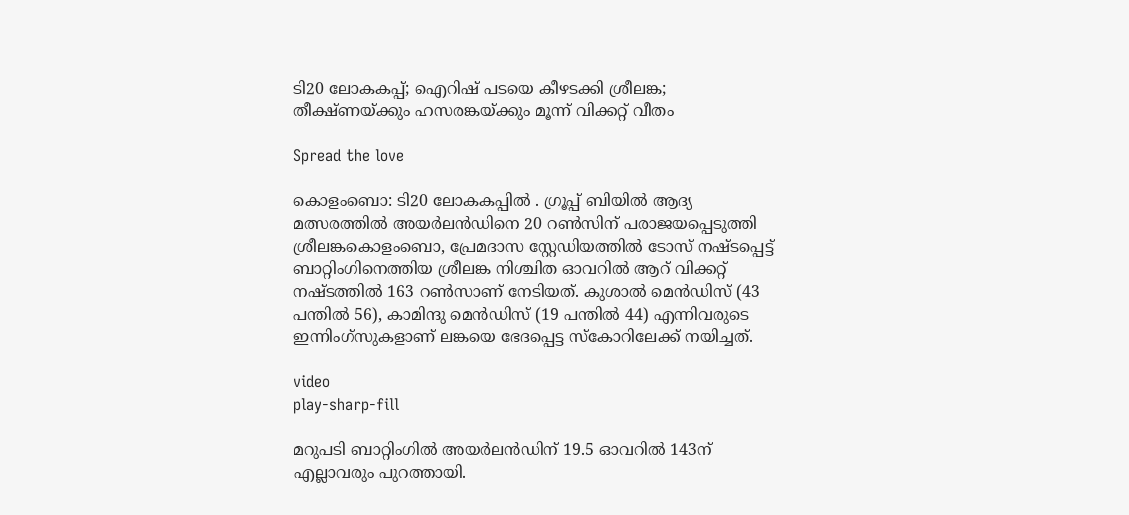ടി20 ലോകകപ്പ്; ഐറിഷ് പടയെ കീഴടക്കി ശ്രീലങ്ക; തീക്ഷ്ണയ്ക്കും ഹസരങ്കയ്ക്കും മൂന്ന് വിക്കറ്റ് വീതം

Spread the love

കൊളംബൊ: ടി20 ലോകകപ്പില്‍ . ഗ്രൂപ്പ് ബിയില്‍ ആദ്യ മത്സരത്തില്‍ അയര്‍ലന്‍ഡിനെ 20 റണ്‍സിന് പരാജയപ്പെടുത്തി ശ്രീലങ്കകൊളംബൊ, പ്രേമദാസ സ്റ്റേഡിയത്തില്‍ ടോസ് നഷ്ടപ്പെട്ട് ബാറ്റിംഗിനെത്തിയ ശ്രീലങ്ക നിശ്ചിത ഓവറില്‍ ആറ് വിക്കറ്റ് നഷ്ടത്തില്‍ 163 റണ്‍സാണ് നേടിയത്. കുശാല്‍ മെന്‍ഡിസ് (43 പന്തില്‍ 56), കാമിന്ദു മെന്‍ഡിസ് (19 പന്തില്‍ 44) എന്നിവരുടെ ഇന്നിംഗ്‌സുകളാണ് ലങ്കയെ ഭേദപ്പെട്ട സ്‌കോറിലേക്ക് നയിച്ചത്.

video
play-sharp-fill

മറുപടി ബാറ്റിംഗില്‍ അയര്‍ലന്‍ഡിന് 19.5 ഓവറില്‍ 143ന് എല്ലാവരും പുറത്തായി.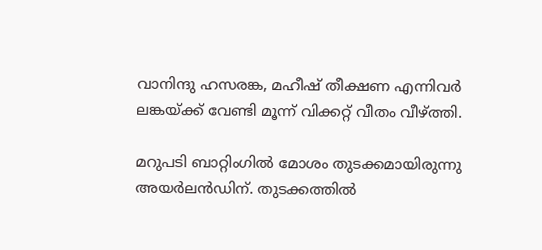വാനിന്ദു ഹസരങ്ക, മഹീഷ് തീക്ഷണ എന്നിവര്‍ ലങ്കയ്ക്ക് വേണ്ടി മൂന്ന് വിക്കറ്റ് വീതം വീഴ്ത്തി.

മറുപടി ബാറ്റിംഗില്‍ മോശം തുടക്കമായിരുന്നു അയര്‍ലന്‍ഡിന്. തുടക്കത്തില്‍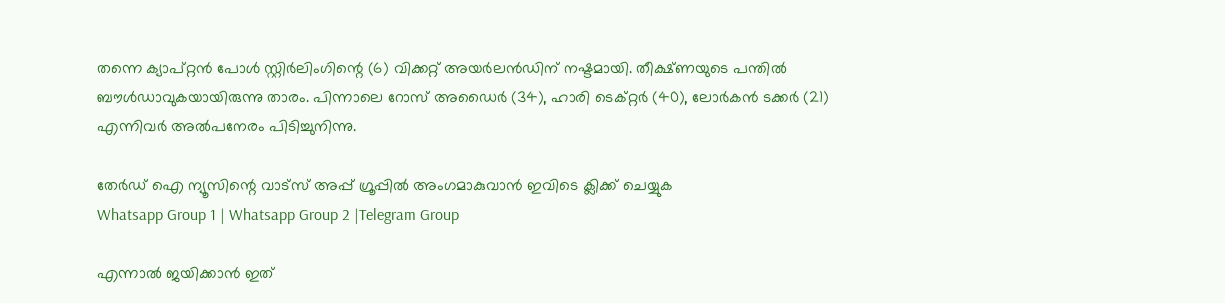തന്നെ ക്യാപ്റ്റന്‍ പോള്‍ സ്റ്റിര്‍ലിംഗിന്റെ (6) വിക്കറ്റ് അയര്‍ലന്‍ഡിന് നഷ്ടമായി. തീക്ഷ്ണയുടെ പന്തില്‍ ബൗള്‍ഡാവുകയായിരുന്നു താരം. പിന്നാലെ റോസ് അഡൈര്‍ (34), ഹാരി ടെക്റ്റര്‍ (40), ലോര്‍കന്‍ ടക്കര്‍ (21) എന്നിവര്‍ അല്‍പനേരം പിടിച്ചുനിന്നു.

തേർഡ് ഐ ന്യൂസിന്റെ വാട്സ് അപ്പ് ഗ്രൂപ്പിൽ അംഗമാകുവാൻ ഇവിടെ ക്ലിക്ക് ചെയ്യുക
Whatsapp Group 1 | Whatsapp Group 2 |Telegram Group

എന്നാല്‍ ജയിക്കാന്‍ ഇത്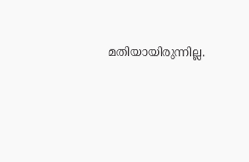മതിയായിരുന്നില്ല.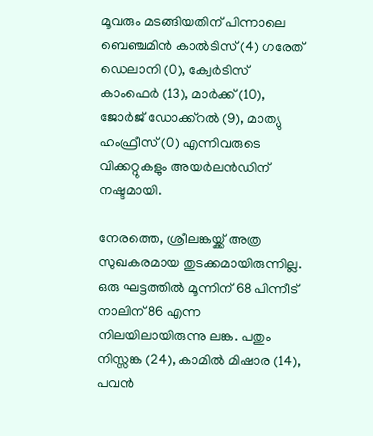മൂവരും മടങ്ങിയതിന് പിന്നാലെ ബെഞ്ചമിന്‍ കാല്‍ടിസ് (4) ഗരേത് ഡെലാനി (0), ക്വേര്‍ടിസ് കാംഫെര്‍ (13), മാര്‍ക്ക് (10), ജോര്‍ജ് ഡോക്ക്റല്‍ (9), മാത്യു ഹംഫ്രീസ് (0) എന്നിവരുടെ വിക്കറ്റുകളും അയര്‍ലന്‍ഡിന് നഷ്ടമായി.

നേരത്തെ, ശ്രീലങ്കയ്ക്ക് അത്ര സുഖകരമായ തുടക്കമായിരുന്നില്ല. ഒരു ഘട്ടത്തില്‍ മൂന്നിന് 68 പിന്നീട് നാലിന് 86 എന്ന നിലയിലായിരുന്നു ലങ്ക. പതും നിസ്സങ്ക (24), കാമില്‍ മിഷാര (14), പവന്‍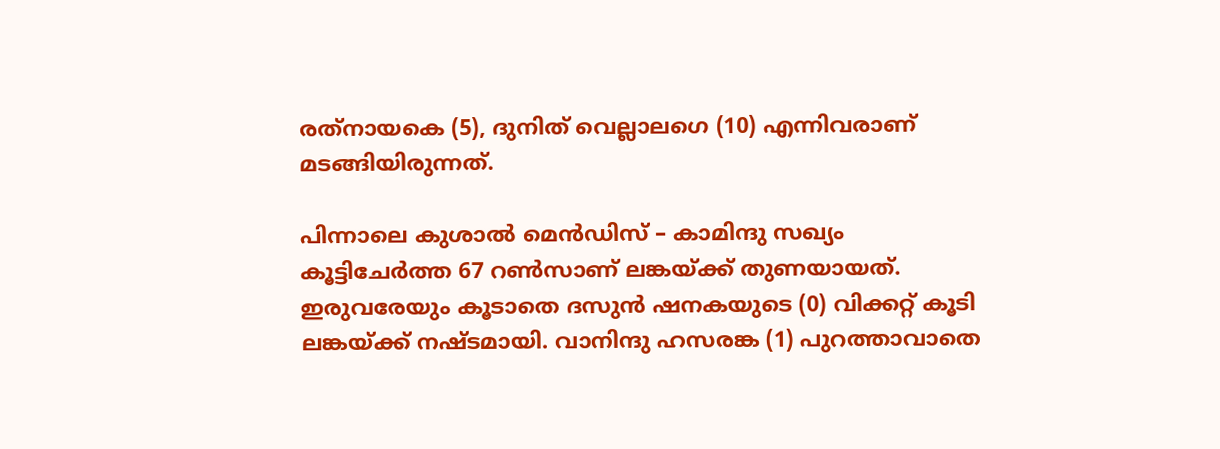രത്‌നായകെ (5), ദുനിത് വെല്ലാലഗെ (10) എന്നിവരാണ് മടങ്ങിയിരുന്നത്.

പിന്നാലെ കുശാല്‍ മെന്‍ഡിസ് – കാമിന്ദു സഖ്യം കൂട്ടിചേര്‍ത്ത 67 റണ്‍സാണ് ലങ്കയ്ക്ക് തുണയായത്. ഇരുവരേയും കൂടാതെ ദസുന്‍ ഷനകയുടെ (0) വിക്കറ്റ് കൂടി ലങ്കയ്ക്ക് നഷ്ടമായി. വാനിന്ദു ഹസരങ്ക (1) പുറത്താവാതെ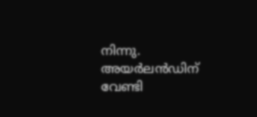നിന്നു. അയര്‍ലന്‍ഡിന് വേണ്ടി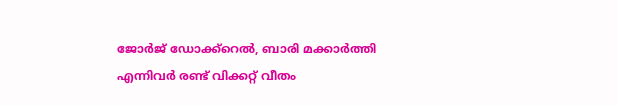ജോര്‍ജ് ഡോക്ക്‌റെല്‍, ബാരി മക്കാര്‍ത്തി എന്നിവര്‍ രണ്ട് വിക്കറ്റ് വീതം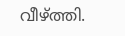വീഴ്ത്തി.